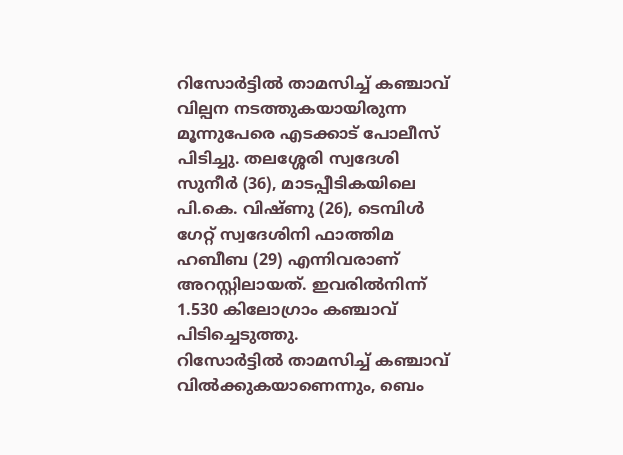റിസോർട്ടിൽ താമസിച്ച് കഞ്ചാവ് വില്പന നടത്തുകയായിരുന്ന മൂന്നുപേരെ എടക്കാട് പോലീസ് പിടിച്ചു. തലശ്ശേരി സ്വദേശി സുനീർ (36), മാടപ്പീടികയിലെ പി.കെ. വിഷ്ണു (26), ടെമ്പിൾ ഗേറ്റ് സ്വദേശിനി ഫാത്തിമ ഹബീബ (29) എന്നിവരാണ് അറസ്റ്റിലായത്. ഇവരിൽനിന്ന് 1.530 കിലോഗ്രാം കഞ്ചാവ് പിടിച്ചെടുത്തു.
റിസോർട്ടിൽ താമസിച്ച് കഞ്ചാവ് വിൽക്കുകയാണെന്നും, ബെം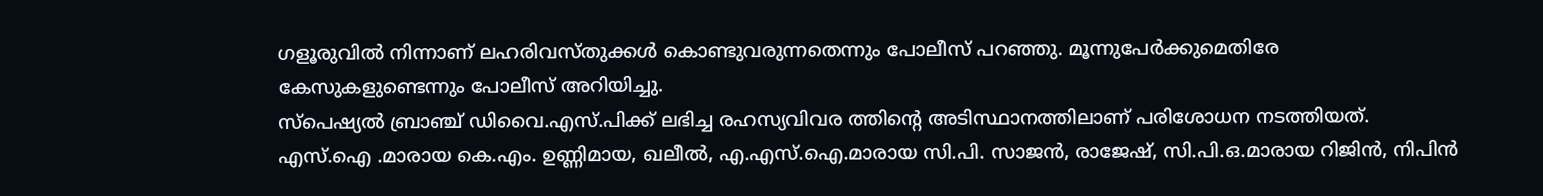ഗളൂരുവിൽ നിന്നാണ് ലഹരിവസ്തുക്കൾ കൊണ്ടുവരുന്നതെന്നും പോലീസ് പറഞ്ഞു. മൂന്നുപേർക്കുമെതിരേ കേസുകളുണ്ടെന്നും പോലീസ് അറിയിച്ചു.
സ്പെഷ്യൽ ബ്രാഞ്ച് ഡിവൈ.എസ്.പിക്ക് ലഭിച്ച രഹസ്യവിവര ത്തിൻ്റെ അടിസ്ഥാനത്തിലാണ് പരിശോധന നടത്തിയത്. എസ്.ഐ .മാരായ കെ.എം. ഉണ്ണിമായ, ഖലീൽ, എ.എസ്.ഐ.മാരായ സി.പി. സാജൻ, രാജേഷ്, സി.പി.ഒ.മാരായ റിജിൻ, നിപിൻ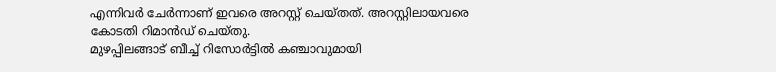എന്നിവർ ചേർന്നാണ് ഇവരെ അറസ്റ്റ് ചെയ്തത്. അറസ്റ്റിലായവരെ കോടതി റിമാൻഡ് ചെയ്തു.
മുഴപ്പിലങ്ങാട് ബീച്ച് റിസോർട്ടിൽ കഞ്ചാവുമായി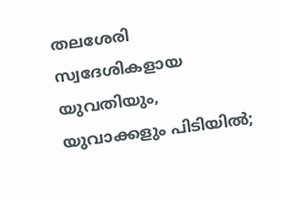തലശേരി സ്വദേശികളായ യുവതിയും, യുവാക്കളും പിടിയിൽ;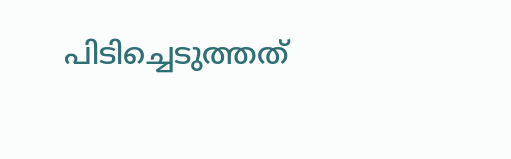പിടിച്ചെടുത്തത്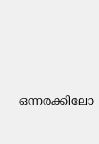ഒന്നരക്കിലോ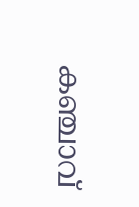കഞ്ചാവ്